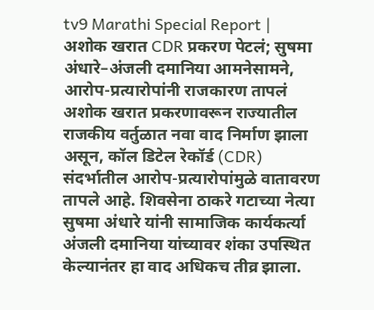tv9 Marathi Special Report | अशोक खरात CDR प्रकरण पेटलं; सुषमा अंधारे–अंजली दमानिया आमनेसामने, आरोप-प्रत्यारोपांनी राजकारण तापलं
अशोक खरात प्रकरणावरून राज्यातील राजकीय वर्तुळात नवा वाद निर्माण झाला असून, कॉल डिटेल रेकॉर्ड (CDR) संदर्भातील आरोप-प्रत्यारोपांमुळे वातावरण तापले आहे. शिवसेना ठाकरे गटाच्या नेत्या सुषमा अंधारे यांनी सामाजिक कार्यकर्त्या अंजली दमानिया यांच्यावर शंका उपस्थित केल्यानंतर हा वाद अधिकच तीव्र झाला.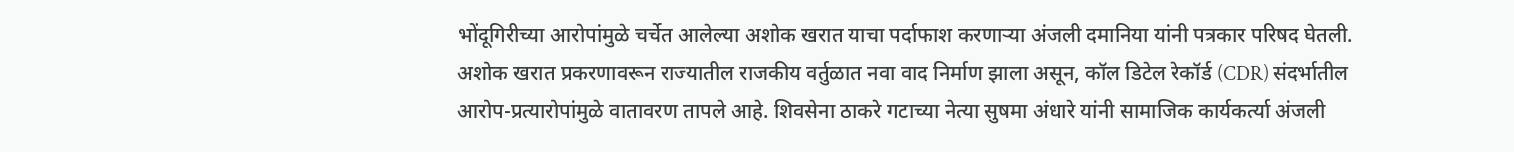भोंदूगिरीच्या आरोपांमुळे चर्चेत आलेल्या अशोक खरात याचा पर्दाफाश करणाऱ्या अंजली दमानिया यांनी पत्रकार परिषद घेतली.
अशोक खरात प्रकरणावरून राज्यातील राजकीय वर्तुळात नवा वाद निर्माण झाला असून, कॉल डिटेल रेकॉर्ड (CDR) संदर्भातील आरोप-प्रत्यारोपांमुळे वातावरण तापले आहे. शिवसेना ठाकरे गटाच्या नेत्या सुषमा अंधारे यांनी सामाजिक कार्यकर्त्या अंजली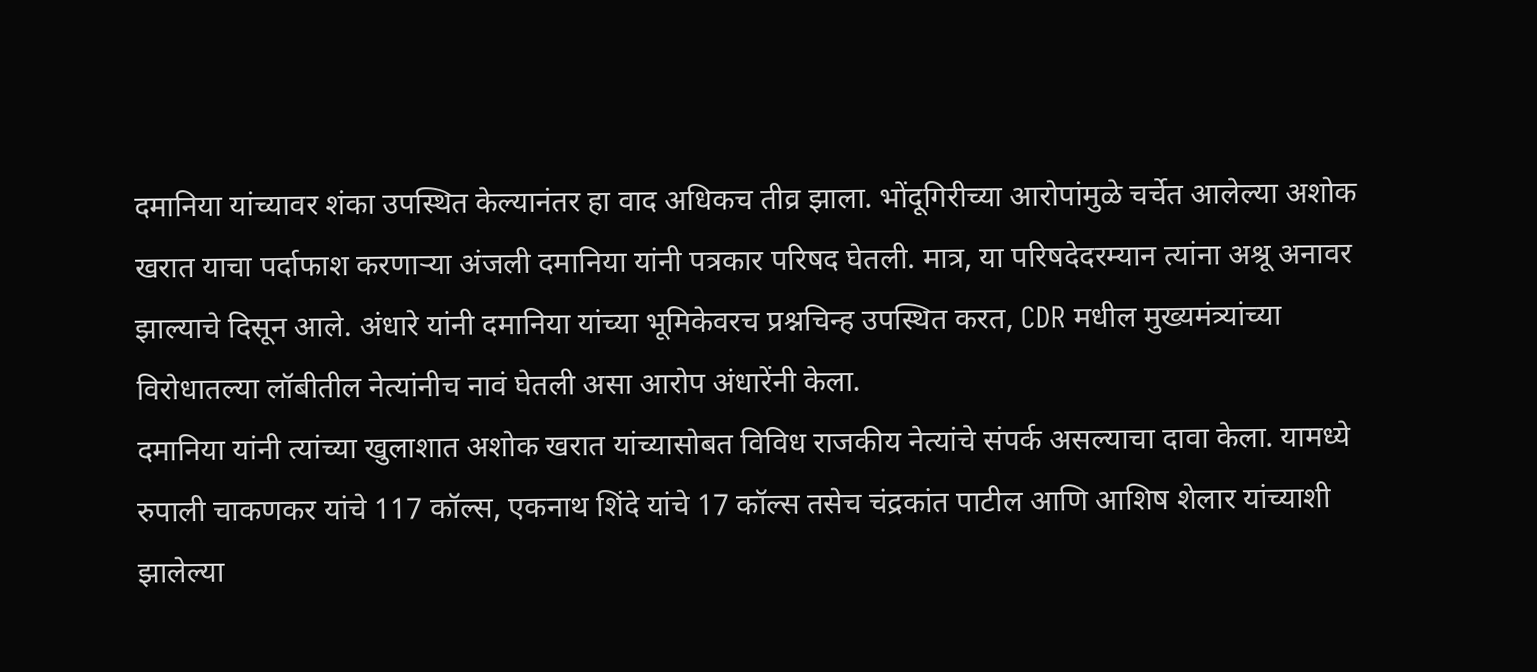दमानिया यांच्यावर शंका उपस्थित केल्यानंतर हा वाद अधिकच तीव्र झाला. भोंदूगिरीच्या आरोपांमुळे चर्चेत आलेल्या अशोक खरात याचा पर्दाफाश करणाऱ्या अंजली दमानिया यांनी पत्रकार परिषद घेतली. मात्र, या परिषदेदरम्यान त्यांना अश्रू अनावर झाल्याचे दिसून आले. अंधारे यांनी दमानिया यांच्या भूमिकेवरच प्रश्नचिन्ह उपस्थित करत, CDR मधील मुख्यमंत्र्यांच्या विरोधातल्या लॉबीतील नेत्यांनीच नावं घेतली असा आरोप अंधारेंनी केला.
दमानिया यांनी त्यांच्या खुलाशात अशोक खरात यांच्यासोबत विविध राजकीय नेत्यांचे संपर्क असल्याचा दावा केला. यामध्ये रुपाली चाकणकर यांचे 117 कॉल्स, एकनाथ शिंदे यांचे 17 कॉल्स तसेच चंद्रकांत पाटील आणि आशिष शेलार यांच्याशी झालेल्या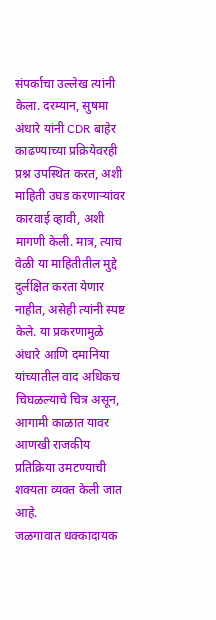संपर्काचा उल्लेख त्यांनी केला. दरम्यान, सुषमा अंधारे यांनी CDR बाहेर काढण्याच्या प्रक्रियेवरही प्रश्न उपस्थित करत, अशी माहिती उघड करणाऱ्यांवर कारवाई व्हावी, अशी मागणी केली. मात्र, त्याच वेळी या माहितीतील मुद्दे दुर्लक्षित करता येणार नाहीत, असेही त्यांनी स्पष्ट केले. या प्रकरणामुळे अंधारे आणि दमानिया यांच्यातील वाद अधिकच चिघळल्याचे चित्र असून, आगामी काळात यावर आणखी राजकीय प्रतिक्रिया उमटण्याची शक्यता व्यक्त केली जात आहे.
जळगावात धक्कादायक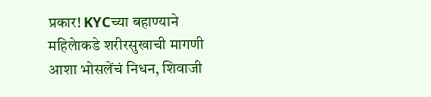प्रकार! KYCच्या बहाण्याने महिलेाकडे शरीरसुखाची मागणी
आशा भोसलेंचं निधन, शिवाजी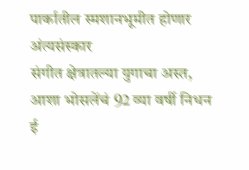पार्कातील स्मशानभूमीत होणार अंत्यसंस्कार
संगीत क्षेत्रातल्या युगाचा अस्त, आशा भोसलेंचं 92 व्या वर्षी निधन
ई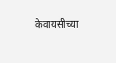केवायसीच्या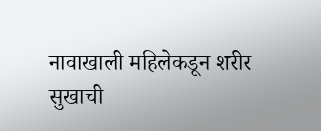नावाखाली महिलेकडून शरीर सुखाची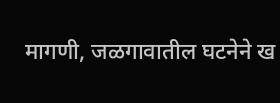मागणी, जळगावातील घटनेने ख